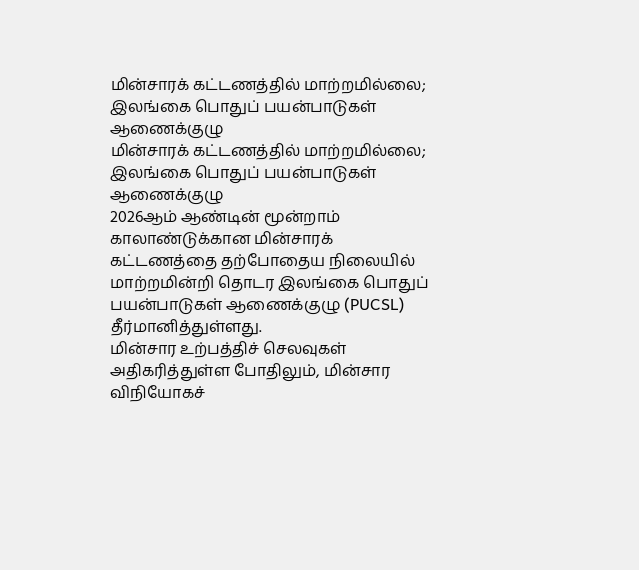மின்சாரக் கட்டணத்தில் மாற்றமில்லை; இலங்கை பொதுப் பயன்பாடுகள் ஆணைக்குழு
மின்சாரக் கட்டணத்தில் மாற்றமில்லை; இலங்கை பொதுப் பயன்பாடுகள் ஆணைக்குழு
2026ஆம் ஆண்டின் மூன்றாம் காலாண்டுக்கான மின்சாரக் கட்டணத்தை தற்போதைய நிலையில் மாற்றமின்றி தொடர இலங்கை பொதுப் பயன்பாடுகள் ஆணைக்குழு (PUCSL) தீர்மானித்துள்ளது.
மின்சார உற்பத்திச் செலவுகள் அதிகரித்துள்ள போதிலும், மின்சார விநியோகச்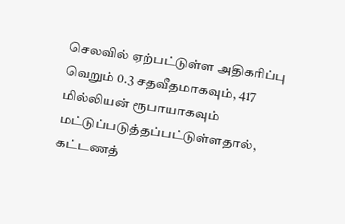செலவில் ஏற்பட்டுள்ள அதிகரிப்பு வெறும் 0.3 சதவீதமாகவும், 417 மில்லியன் ரூபாயாகவும் மட்டுப்படுத்தப்பட்டுள்ளதால், கட்டணத்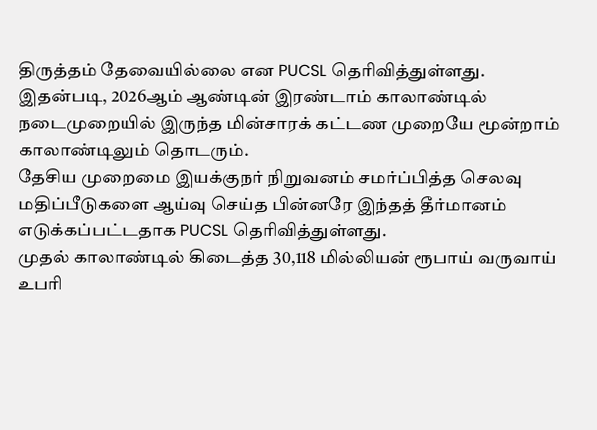திருத்தம் தேவையில்லை என PUCSL தெரிவித்துள்ளது.
இதன்படி, 2026ஆம் ஆண்டின் இரண்டாம் காலாண்டில் நடைமுறையில் இருந்த மின்சாரக் கட்டண முறையே மூன்றாம் காலாண்டிலும் தொடரும்.
தேசிய முறைமை இயக்குநர் நிறுவனம் சமர்ப்பித்த செலவு மதிப்பீடுகளை ஆய்வு செய்த பின்னரே இந்தத் தீர்மானம் எடுக்கப்பட்டதாக PUCSL தெரிவித்துள்ளது.
முதல் காலாண்டில் கிடைத்த 30,118 மில்லியன் ரூபாய் வருவாய் உபரி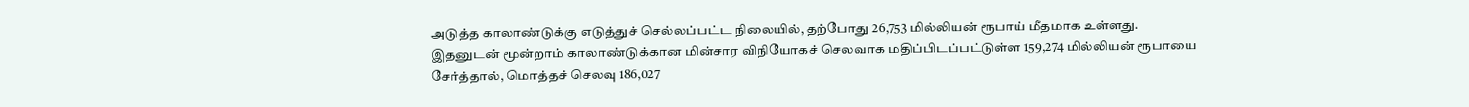அடுத்த காலாண்டுக்கு எடுத்துச் செல்லப்பட்ட நிலையில், தற்போது 26,753 மில்லியன் ரூபாய் மீதமாக உள்ளது.
இதனுடன் மூன்றாம் காலாண்டுக்கான மின்சார விநியோகச் செலவாக மதிப்பிடப்பட்டுள்ள 159,274 மில்லியன் ரூபாயை சேர்த்தால், மொத்தச் செலவு 186,027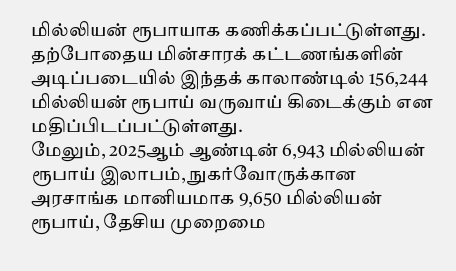மில்லியன் ரூபாயாக கணிக்கப்பட்டுள்ளது.
தற்போதைய மின்சாரக் கட்டணங்களின் அடிப்படையில் இந்தக் காலாண்டில் 156,244 மில்லியன் ரூபாய் வருவாய் கிடைக்கும் என மதிப்பிடப்பட்டுள்ளது.
மேலும், 2025ஆம் ஆண்டின் 6,943 மில்லியன் ரூபாய் இலாபம், நுகர்வோருக்கான அரசாங்க மானியமாக 9,650 மில்லியன் ரூபாய், தேசிய முறைமை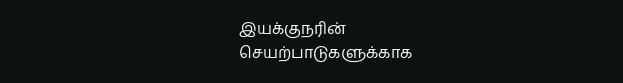இயக்குநரின் செயற்பாடுகளுக்காக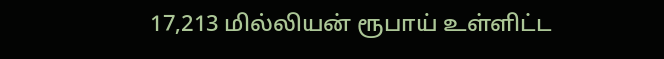17,213 மில்லியன் ரூபாய் உள்ளிட்ட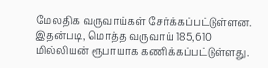மேலதிக வருவாய்கள் சேர்க்கப்பட்டுள்ளன.
இதன்படி, மொத்த வருவாய் 185,610 மில்லியன் ரூபாயாக கணிக்கப்பட்டுள்ளது.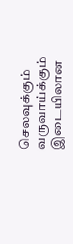செலவுக்கும் வருவாய்க்கும் இடையிலான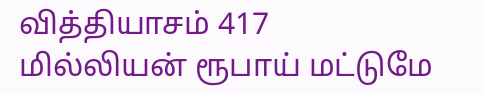வித்தியாசம் 417 மில்லியன் ரூபாய் மட்டுமே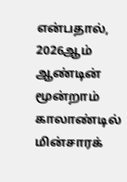என்பதால், 2026ஆம் ஆண்டின் மூன்றாம் காலாண்டில் மின்சாரக்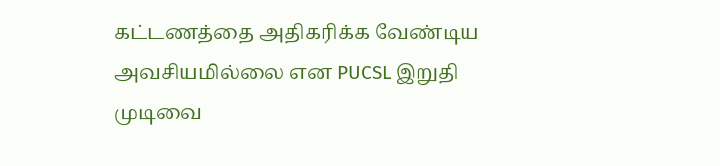கட்டணத்தை அதிகரிக்க வேண்டிய அவசியமில்லை என PUCSL இறுதி முடிவை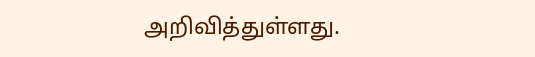அறிவித்துள்ளது.